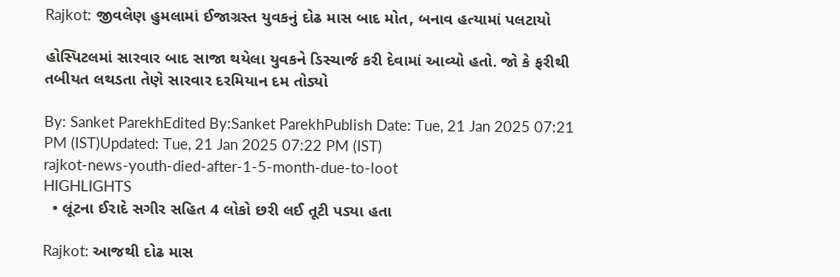Rajkot: જીવલેણ હુમલામાં ઈજાગ્રસ્ત યુવકનું દોઢ માસ બાદ મોત, બનાવ હત્યામાં પલટાયો

હોસ્પિટલમાં સારવાર બાદ સાજા થયેલા યુવકને ડિસ્ચાર્જ કરી દેવામાં આવ્યો હતો. જો કે ફરીથી તબીયત લથડતા તેણે સારવાર દરમિયાન દમ તોડ્યો

By: Sanket ParekhEdited By:Sanket ParekhPublish Date: Tue, 21 Jan 2025 07:21 PM (IST)Updated: Tue, 21 Jan 2025 07:22 PM (IST)
rajkot-news-youth-died-after-1-5-month-due-to-loot
HIGHLIGHTS
  • લૂંટના ઈરાદે સગીર સહિત 4 લોકો છરી લઈ તૂટી પડ્યા હતા

Rajkot: આજથી દોઢ માસ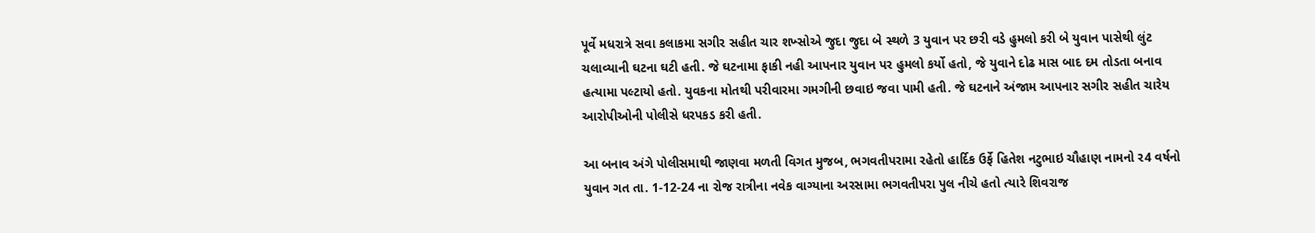પૂર્વે મધરાત્રે સવા કલાકમા સગીર સહીત ચાર શખ્સોએ જુદા જુદા બે સ્થળે 3 યુવાન પર છરી વડે હુમલો કરી બે યુવાન પાસેથી લુંટ ચલાવ્યાની ઘટના ઘટી હતી. જે ઘટનામા ફાકી નહી આપનાર યુવાન પર હુમલો કર્યો હતો, જે યુવાને દોઢ માસ બાદ દમ તોડતા બનાવ હત્યામા પલ્ટાયો હતો. યુવકના મોતથી પરીવારમા ગમગીની છવાઇ જવા પામી હતી. જે ઘટનાને અંજામ આપનાર સગીર સહીત ચારેય આરોપીઓની પોલીસે ધરપકડ કરી હતી.

આ બનાવ અંગે પોલીસમાથી જાણવા મળતી વિગત મુજબ, ભગવતીપરામા રહેતો હાર્દિક ઉર્ફે હિતેશ નટુભાઇ ચૌહાણ નામનો ર4 વર્ષનો યુવાન ગત તા. 1-12-24 ના રોજ રાત્રીના નવેક વાગ્યાના અરસામા ભગવતીપરા પુલ નીચે હતો ત્યારે શિવરાજ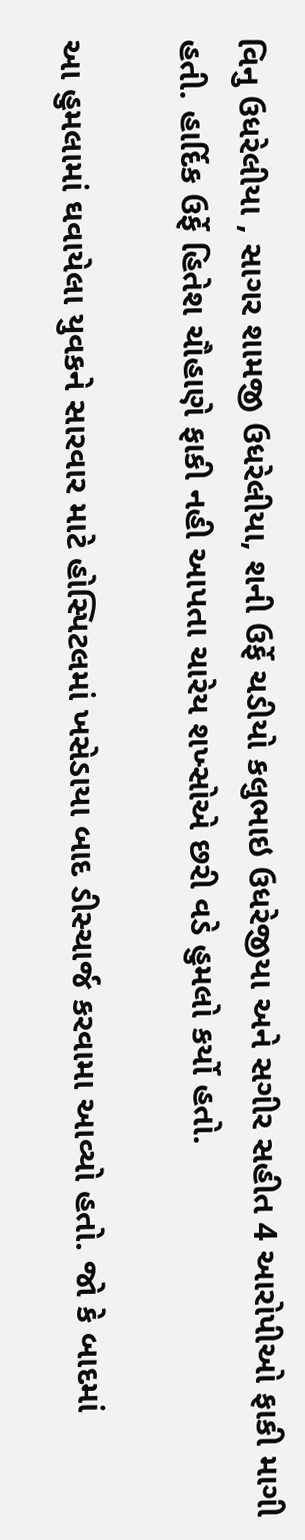વિનુ ઉધરેલીયા , સાગર શામજી ઉધરેલીયા, શની ઉર્ફે ચડીયો કલુભાઇ ઉધરેજીયા અને સગીર સહીત 4 આરોપીઓ ફાકી માગી હતી. હાર્દિક ઉર્ફે હિતેશ ચૌહાણે ફાકી નહી આપતા ચારેય શખ્સોએ છરી વડે હુમલો કર્યો હતો.

આ હુમલામાં ઘવાયેલા યુવકને સારવાર માટે હોસ્પિટલમાં ખસેડાયા બાદ ડીસ્ચાર્જ કરવામા આવ્યો હતો. જો કે બાદમાં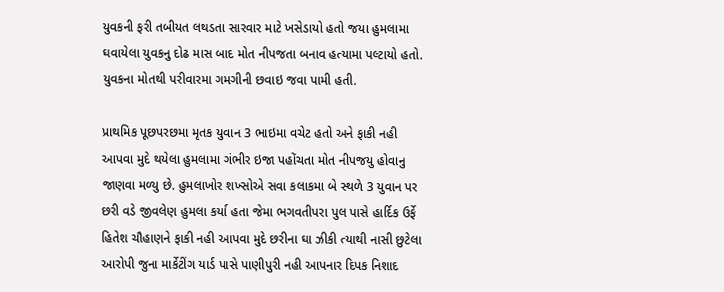યુવકની ફરી તબીયત લથડતા સારવાર માટે ખસેડાયો હતો જયા હુમલામા ઘવાયેલા યુવકનુ દોઢ માસ બાદ મોત નીપજતા બનાવ હત્યામા પલ્ટાયો હતો. યુવકના મોતથી પરીવારમા ગમગીની છવાઇ જવા પામી હતી.

પ્રાથમિક પૂછપરછમા મૃતક યુવાન 3 ભાઇમા વચેટ હતો અને ફાકી નહી આપવા મુદે થયેલા હુમલામા ગંભીર ઇજા પહોંચતા મોત નીપજયુ હોવાનુ જાણવા મળ્યુ છે. હુમલાખોર શખ્સોએ સવા કલાકમા બે સ્થળે 3 યુવાન પર છરી વડે જીવલેણ હુમલા કર્યા હતા જેમા ભગવતીપરા પુલ પાસે હાર્દિક ઉર્ફે હિતેશ ચૌહાણને ફાકી નહી આપવા મુદે છરીના ઘા ઝીકી ત્યાથી નાસી છુટેલા આરોપી જુના માર્કેટીંગ યાર્ડ પાસે પાણીપુરી નહી આપનાર દિપક નિશાદ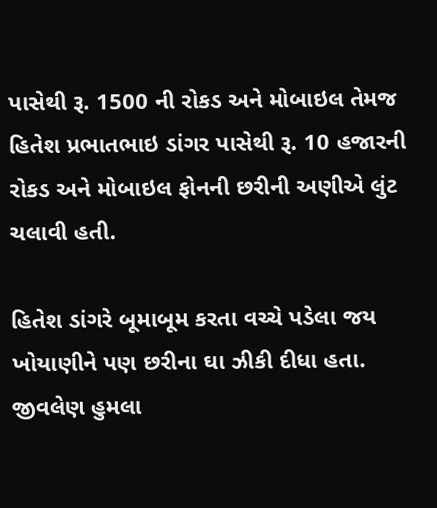પાસેથી રૂ. 1500 ની રોકડ અને મોબાઇલ તેમજ હિતેશ પ્રભાતભાઇ ડાંગર પાસેથી રૂ. 10 હજારની રોકડ અને મોબાઇલ ફોનની છરીની અણીએ લુંટ ચલાવી હતી.

હિતેશ ડાંગરે બૂમાબૂમ કરતા વચ્ચે પડેલા જય ખોયાણીને પણ છરીના ઘા ઝીકી દીધા હતા. જીવલેણ હુમલા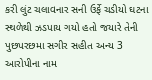કરી લુંટ ચલાવનાર સની ઉર્ફે ચડીયો ઘટના સ્થળેથી ઝડપાય ગયો હતો જયારે તેની પુછપરછમા સગીર સહીત અન્ય 3 આરોપીના નામ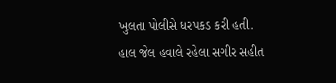ખુલતા પોલીસે ધરપકડ કરી હતી. હાલ જેલ હવાલે રહેલા સગીર સહીત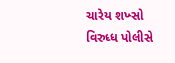ચારેય શખ્સો વિરુધ્ધ પોલીસે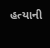હત્યાની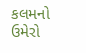કલમનો ઉમેરો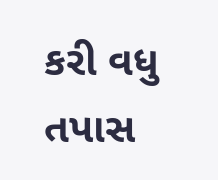કરી વધુ તપાસ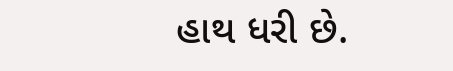હાથ ધરી છે.